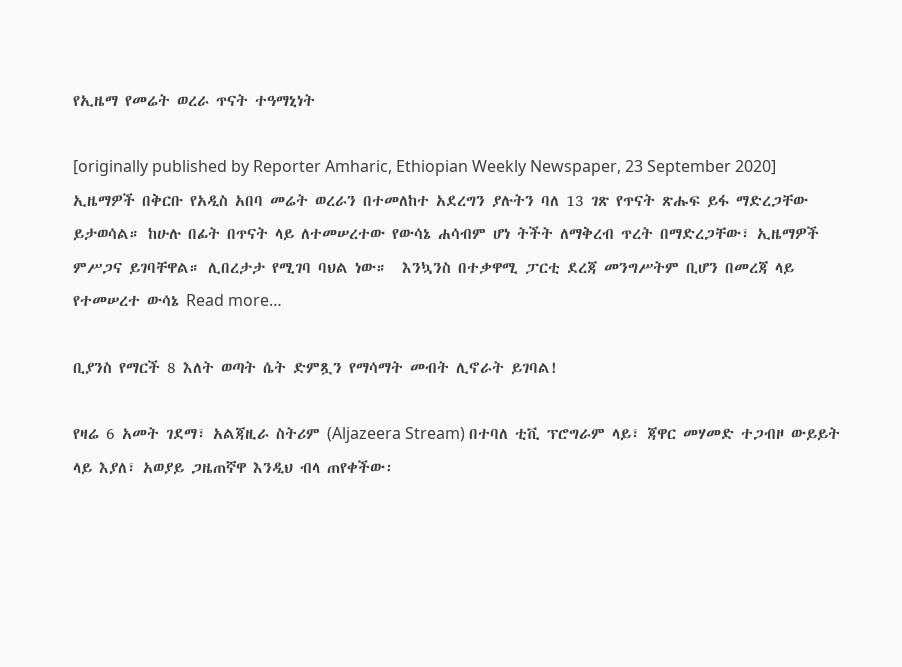የኢዜማ የመሬት ወረራ ጥናት ተዓማኒነት

[originally published by Reporter Amharic, Ethiopian Weekly Newspaper, 23 September 2020] ኢዜማዎች በቅርቡ የአዲስ አበባ መሬት ወረራን በተመለከተ አደረግን ያሉትን ባለ 13 ገጽ የጥናት ጽሑፍ ይፋ ማድረጋቸው ይታወሳል። ከሁሉ በፊት በጥናት ላይ ለተመሠረተው የውሳኔ ሐሳብም ሆነ ትችት ለማቅረብ ጥረት በማድረጋቸው፣ ኢዜማዎች ምሥጋና ይገባቸዋል። ሊበረታታ የሚገባ ባህል ነው።  እንኳንስ በተቃዋሚ ፓርቲ ደረጃ መንግሥትም ቢሆን በመረጃ ላይ የተመሠረተ ውሳኔ Read more…

ቢያንስ የማርች 8 እለት ወጣት ሴት ድምጿን የማሳማት መብት ሊኖራት ይገባል!

የዛሬ 6 አመት ገደማ፣ አልጃዚራ ስትሪም (Aljazeera Stream) በተባለ ቲቪ ፕሮግራም ላይ፣ ጃዋር መሃመድ ተጋብዞ ውይይት ላይ እያለ፣ አወያይ ጋዜጠኛዋ እንዲህ ብላ ጠየቀችው፡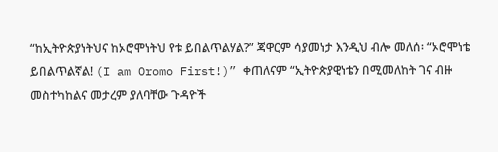“ከኢትዮጵያነትህና ከኦሮሞነትህ የቱ ይበልጥልሃል?” ጃዋርም ሳያመነታ እንዲህ ብሎ መለሰ፡ “ኦሮሞነቴ ይበልጥልኛል! (I am Oromo First!)” ቀጠለናም “ኢትዮጵያዊነቴን በሚመለከት ገና ብዙ መስተካከልና መታረም ያለባቸው ጉዳዮች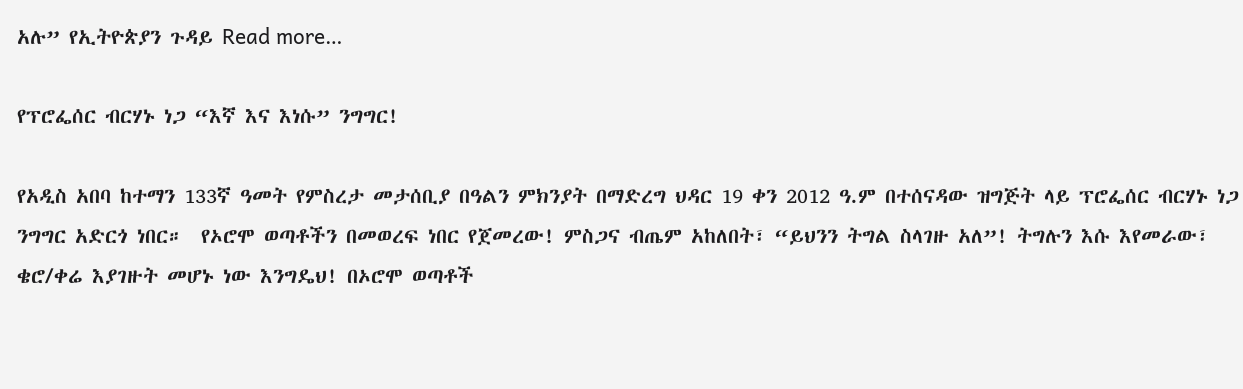አሉ” የኢትዮጵያን ጉዳይ Read more…

የፕሮፌሰር ብርሃኑ ነጋ “እኛ እና እነሱ” ንግግር!

የአዲስ አበባ ከተማን 133ኛ ዓመት የምስረታ መታሰቢያ በዓልን ምክንያት በማድረግ ህዳር 19 ቀን 2012 ዓ.ም በተሰናዳው ዝግጅት ላይ ፕሮፌሰር ብርሃኑ ነጋ ንግግር አድርጎ ነበር።  የኦሮሞ ወጣቶችን በመወረፍ ነበር የጀመረው! ምስጋና ብጤም አከለበት፣ “ይህንን ትግል ስላገዙ አለ”! ትግሉን እሱ እየመራው፣ ቄሮ/ቀሬ እያገዙት መሆኑ ነው እንግዴህ! በኦሮሞ ወጣቶች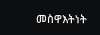መስዋእትነት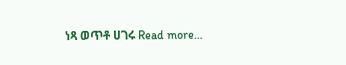ነጻ ወጥቶ ሀገሩ Read more…